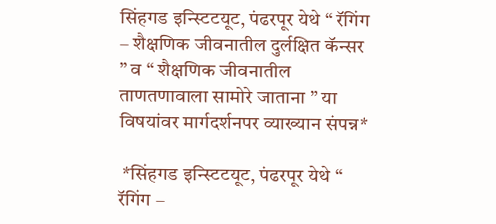सिंहगड इन्स्टिटयूट, पंढरपूर येथे “ रॅगिंग – शैक्षणिक जीवनातील दुर्लक्षित कॅन्सर ” व “ शैक्षणिक जीवनातील ताणतणावाला सामोरे जाताना ” या विषयांवर मार्गदर्शनपर व्याख्यान संपन्न*

 *सिंहगड इन्स्टिटयूट, पंढरपूर येथे “ रॅगिंग –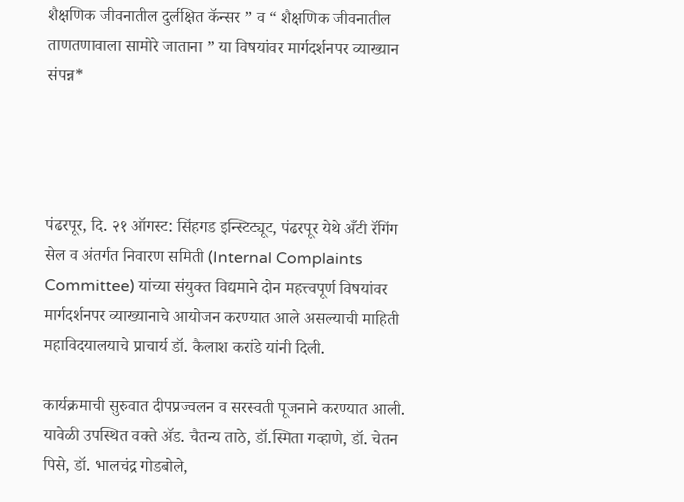शैक्षणिक जीवनातील दुर्लक्षित कॅन्सर ” व “ शैक्षणिक जीवनातील ताणतणावाला सामोरे जाताना ” या विषयांवर मार्गदर्शनपर व्याख्यान संपन्न*




पंढरपूर, दि. २१ ऑगस्ट: सिंहगड इन्स्टिट्यूट, पंढरपूर येथे अँटी रॅगिंग सेल व अंतर्गत निवारण समिती (Internal Complaints Committee) यांच्या संयुक्त विद्यमाने दोन महत्त्वपूर्ण विषयांवर मार्गदर्शनपर व्याख्यानाचे आयोजन करण्यात आले असल्याची माहिती महाविदयालयाचे प्राचार्य डॉ. कैलाश करांडे यांनी दिली.

कार्यक्रमाची सुरुवात दीपप्रज्वलन व सरस्वती पूजनाने करण्यात आली. यावेळी उपस्थित वक्ते ॲड. चैतन्य ताठे, डॉ.स्मिता गव्हाणे, डॉ. चेतन पिसे, डॉ. भालचंद्र गोडबोले,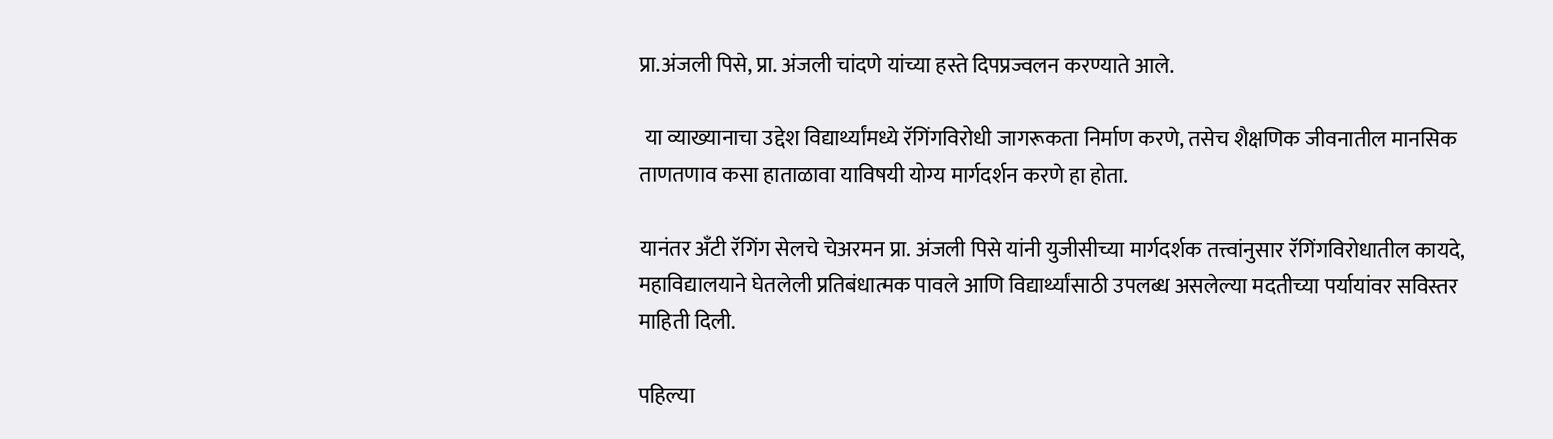प्रा.अंजली पिसे, प्रा. अंजली चांदणे यांच्या हस्ते दिपप्रज्वलन करण्याते आले.

 या व्याख्यानाचा उद्देश विद्यार्थ्यांमध्ये रॅगिंगविरोधी जागरूकता निर्माण करणे, तसेच शैक्षणिक जीवनातील मानसिक ताणतणाव कसा हाताळावा याविषयी योग्य मार्गदर्शन करणे हा होता.

यानंतर अँटी रॅगिंग सेलचे चेअरमन प्रा. अंजली पिसे यांनी युजीसीच्या मार्गदर्शक तत्त्वांनुसार रॅगिंगविरोधातील कायदे, महाविद्यालयाने घेतलेली प्रतिबंधात्मक पावले आणि विद्यार्थ्यांसाठी उपलब्ध असलेल्या मदतीच्या पर्यायांवर सविस्तर माहिती दिली.

पहिल्या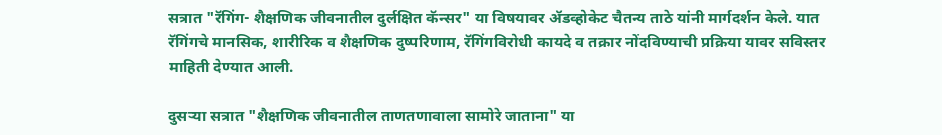सत्रात "रॅगिंग- शैक्षणिक जीवनातील दुर्लक्षित कॅन्सर" या विषयावर ॲडव्होकेट चैतन्य ताठे यांनी मार्गदर्शन केले. यात रॅगिंगचे मानसिक, शारीरिक व शैक्षणिक दुष्परिणाम, रॅगिंगविरोधी कायदे व तक्रार नोंदविण्याची प्रक्रिया यावर सविस्तर माहिती देण्यात आली.

दुसऱ्या सत्रात "शैक्षणिक जीवनातील ताणतणावाला सामोरे जाताना" या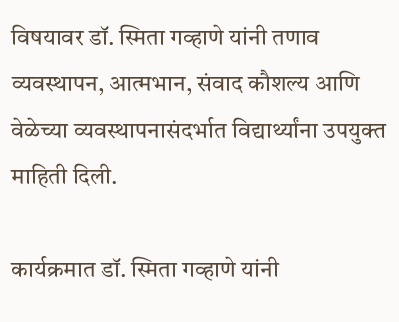विषयावर डॉ. स्मिता गव्हाणे यांनी तणाव व्यवस्थापन, आत्मभान, संवाद कौशल्य आणि वेळेच्या व्यवस्थापनासंदर्भात विद्यार्थ्यांना उपयुक्त माहिती दिली.

कार्यक्रमात डॉ. स्मिता गव्हाणे यांनी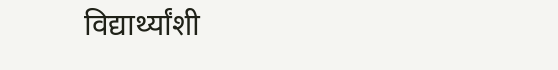विद्यार्थ्यांशी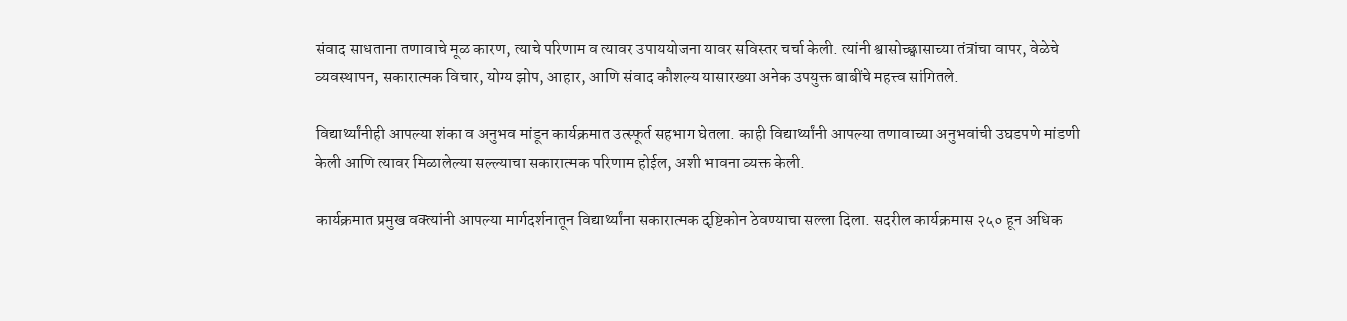संवाद साधताना तणावाचे मूळ कारण, त्याचे परिणाम व त्यावर उपाययोजना यावर सविस्तर चर्चा केली. त्यांनी श्वासोच्छ्वासाच्या तंत्रांचा वापर, वेळेचे व्यवस्थापन, सकारात्मक विचार, योग्य झोप, आहार, आणि संवाद कौशल्य यासारख्या अनेक उपयुक्त बाबींचे महत्त्व सांगितले.

विद्यार्थ्यांनीही आपल्या शंका व अनुभव मांडून कार्यक्रमात उत्स्फूर्त सहभाग घेतला. काही विद्यार्थ्यांनी आपल्या तणावाच्या अनुभवांची उघडपणे मांडणी केली आणि त्यावर मिळालेल्या सल्ल्याचा सकारात्मक परिणाम होईल, अशी भावना व्यक्त केली.

कार्यक्रमात प्रमुख वक्त्यांनी आपल्या मार्गदर्शनातून विद्यार्थ्यांना सकारात्मक दृष्टिकोन ठेवण्याचा सल्ला दिला. सदरील कार्यक्रमास २५० हून अधिक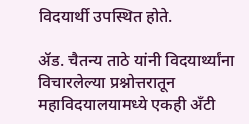विदयार्थी उपस्थित होते.

ॲड. चैतन्य ताठे यांनी विदयार्थ्यांना विचारलेल्या प्रश्नोत्तरातून महाविदयालयामध्ये एकही अँटी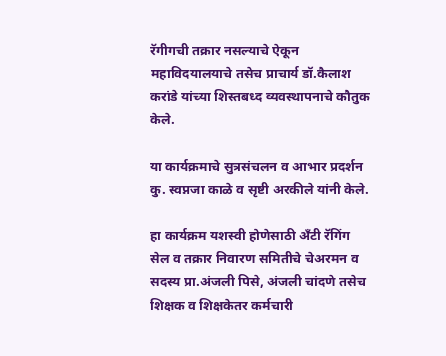रॅगीगची तक्रार नसल्याचे ऐकून महाविदयालयाचे तसेच प्राचार्य डॉ.कैलाश करांडे यांच्या शिस्तबध्द व्यवस्थापनाचे कौतुक केले.

या कार्यक्रमाचे सुत्रसंचलन व आभार प्रदर्शन कु. स्वप्नजा काळे व सृष्टी अरकीले यांनी केले.

हा कार्यक्रम यशस्वी होणेसाठी अँटी रॅगिंग सेल व तक्रार निवारण समितीचे चेअरमन व सदस्य प्रा.अंजली पिसे, अंजली चांदणे तसेच शिक्षक व शिक्षकेतर कर्मचारी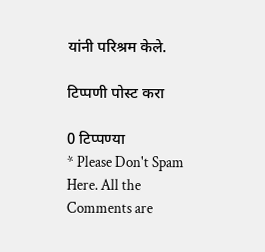यांनी परिश्रम केले.

टिप्पणी पोस्ट करा

0 टिप्पण्या
* Please Don't Spam Here. All the Comments are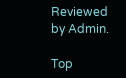Reviewed by Admin.

Top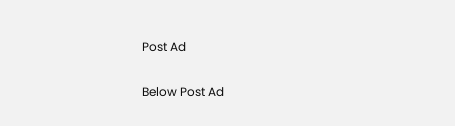Post Ad

Below Post Ad